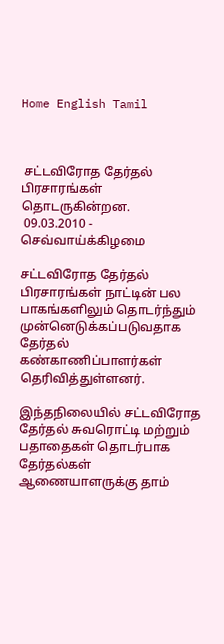Home English Tamil



 சட்டவிரோத தேர்தல் பிரசாரங்கள் தொடருகின்றன.
 09.03.2010 - செவ்வாய்க்கிழமை

சட்டவிரோத தேர்தல் பிரசாரங்கள் நாட்டின் பல பாகங்களிலும் தொடர்ந்தும் முன்னெடுக்கப்படுவதாக தேர்தல் கண்காணிப்பாளர்கள் தெரிவித்துள்ளனர்.

இந்தநிலையில் சட்டவிரோத தேர்தல் சுவரொட்டி மற்றும் பதாதைகள் தொடர்பாக தேர்தல்கள் ஆணையாளருக்கு தாம்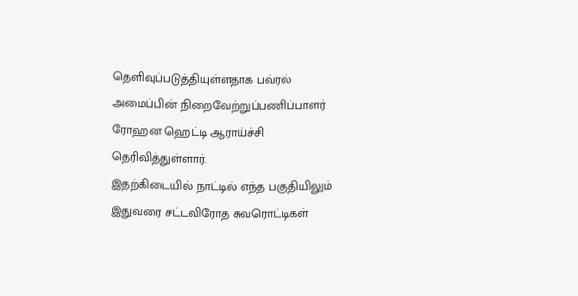தெளிவுப்படுத்தியுள்ளதாக பவ்ரல் அமைப்பின் நிறைவேற்றுப்பணிப்பாளர் ரோஹன ஹெட்டி ஆராய்ச்சி தெரிவித்துள்ளார்.
இதற்கிடையில் நாட்டில் எந்த பகுதியிலும் இதுவரை சட்டவிரோத சுவரொட்டிகள்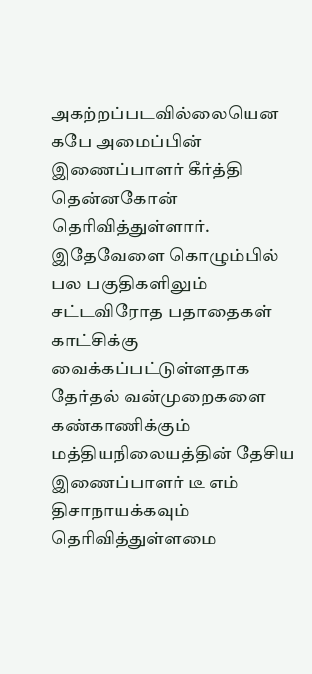அகற்றப்படவில்லையென கபே அமைப்பின் இணைப்பாளர் கீர்த்தி தென்னகோன் தெரிவித்துள்ளார். இதேவேளை கொழும்பில் பல பகுதிகளிலும் சட்டவிரோத பதாதைகள் காட்சிக்கு வைக்கப்பட்டுள்ளதாக தேர்தல் வன்முறைகளை கண்காணிக்கும் மத்தியநிலையத்தின் தேசிய இணைப்பாளர் டீ எம் திசாநாயக்கவும் தெரிவித்துள்ளமை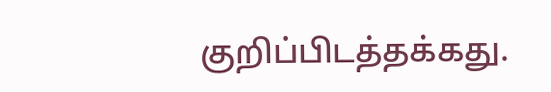குறிப்பிடத்தக்கது.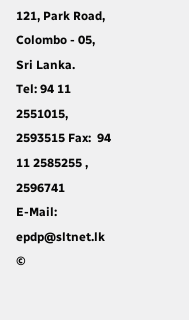121, Park Road, Colombo - 05, Sri Lanka.
Tel: 94 11 2551015, 2593515 Fax:  94 11 2585255 , 2596741
E-Mail: epdp@sltnet.lk
©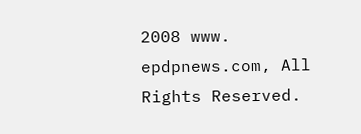2008 www. epdpnews.com, All Rights Reserved.